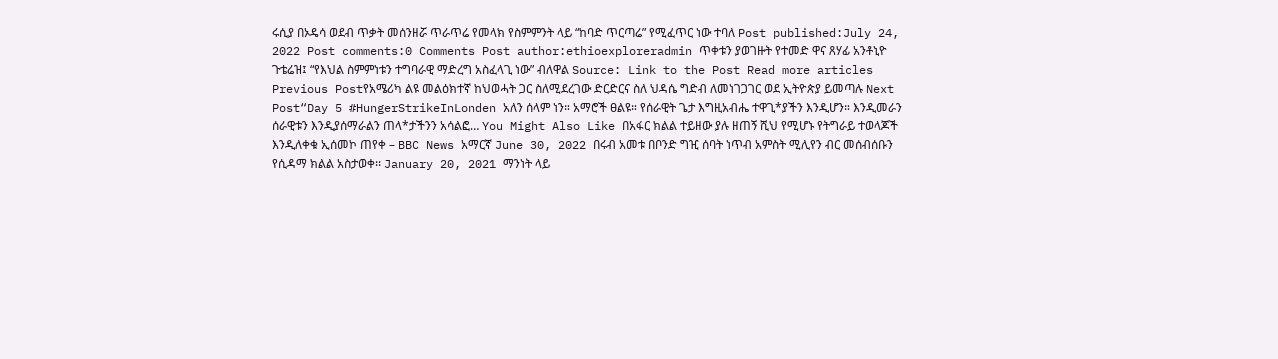ሩሲያ በኦዴሳ ወደብ ጥቃት መሰንዘሯ ጥራጥሬ የመላክ የስምምንት ላይ “ከባድ ጥርጣሬ” የሚፈጥር ነው ተባለ Post published:July 24, 2022 Post comments:0 Comments Post author:ethioexploreradmin ጥቀቱን ያወገዙት የተመድ ዋና ጸሃፊ አንቶኒዮ ጉቴሬዝ፤ “የእህል ስምምነቱን ተግባራዊ ማድረግ አስፈላጊ ነው” ብለዋል Source: Link to the Post Read more articles Previous Postየአሜሪካ ልዩ መልዕክተኛ ከህወሓት ጋር ስለሚደረገው ድርድርና ስለ ህዳሴ ግድብ ለመነገጋገር ወደ ኢትዮጵያ ይመጣሉ Next Post“Day 5 #HungerStrikeInLonden አለን ሰላም ነን። አማሮች ፀልዩ። የሰራዊት ጌታ እግዚአብሔ ተዋጊ*ያችን እንዲሆን። እንዲመራን ሰራዊቱን እንዲያሰማራልን ጠላ*ታችንን አሳልፎ… You Might Also Like በአፋር ክልል ተይዘው ያሉ ዘጠኝ ሺህ የሚሆኑ የትግራይ ተወላጆች እንዲለቀቁ ኢሰመኮ ጠየቀ – BBC News አማርኛ June 30, 2022 በሩብ አመቱ በቦንድ ግዢ ሰባት ነጥብ አምስት ሚሊየን ብር መሰብሰቡን የሲዳማ ክልል አስታወቀ፡፡ January 20, 2021 ማንነት ላይ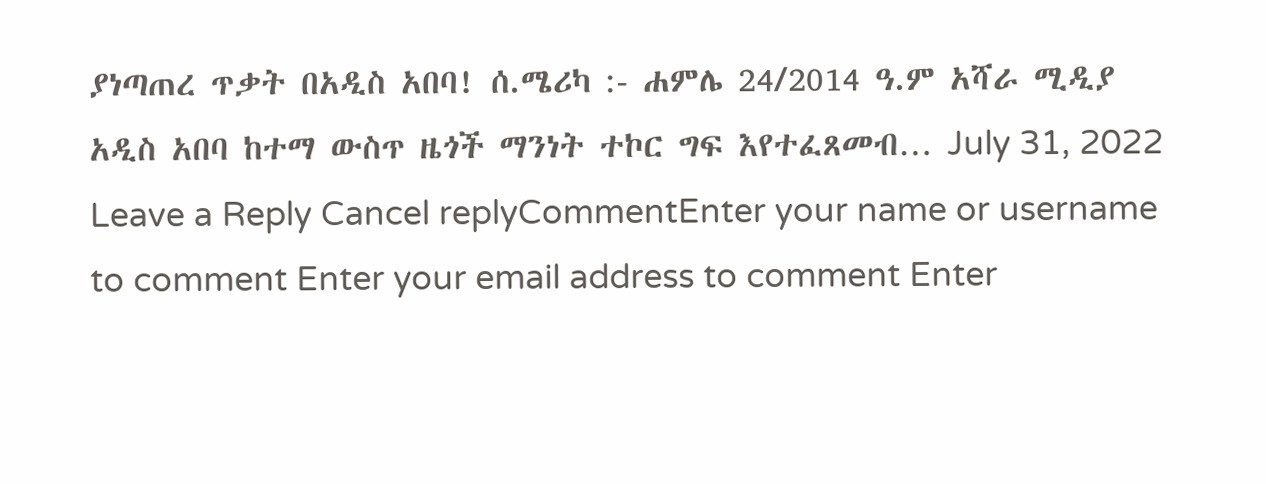ያነጣጠረ ጥቃት በአዲስ አበባ! ሰ.ሜሪካ :- ሐምሌ 24/2014 ዓ.ም አሻራ ሚዲያ አዲስ አበባ ከተማ ውስጥ ዜጎች ማንነት ተኮር ግፍ እየተፈጸመብ… July 31, 2022 Leave a Reply Cancel replyCommentEnter your name or username to comment Enter your email address to comment Enter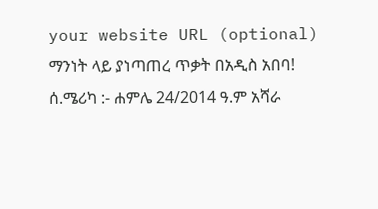your website URL (optional)
ማንነት ላይ ያነጣጠረ ጥቃት በአዲስ አበባ! ሰ.ሜሪካ :- ሐምሌ 24/2014 ዓ.ም አሻራ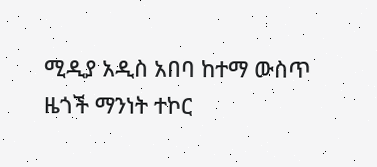ሚዲያ አዲስ አበባ ከተማ ውስጥ ዜጎች ማንነት ተኮር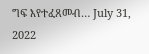ግፍ እየተፈጸመብ… July 31, 2022